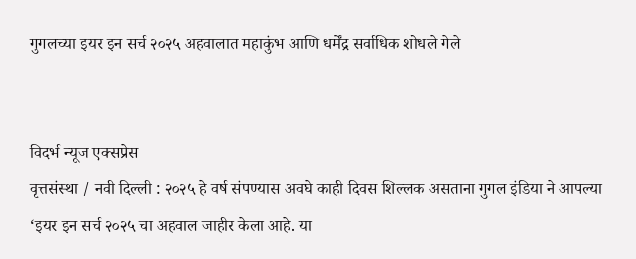गुगलच्या इयर इन सर्च २०२५ अहवालात महाकुंभ आणि धर्मेंद्र सर्वाधिक शोधले गेले


विदर्भ न्यूज एक्सप्रेस
वृत्तसंस्था / नवी दिल्ली : २०२५ हे वर्ष संपण्यास अवघे काही दिवस शिल्लक असताना गुगल इंडिया ने आपल्या ‘इयर इन सर्च २०२५ चा अहवाल जाहीर केला आहे. या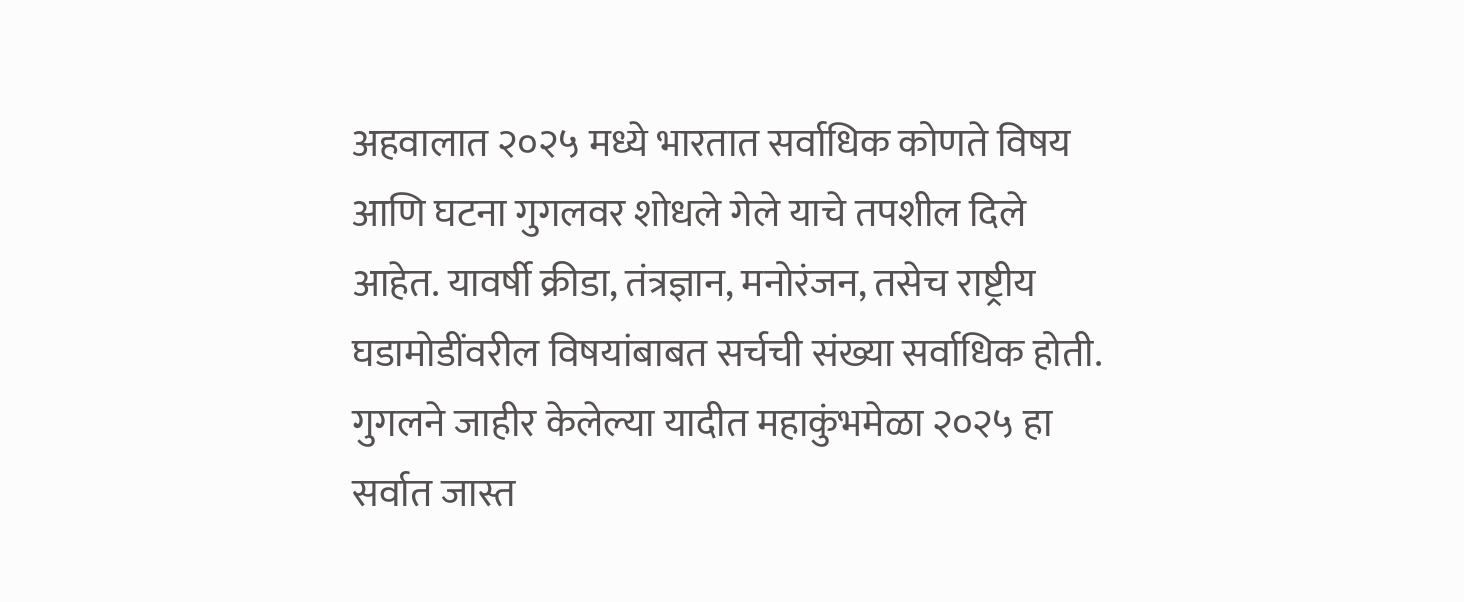अहवालात २०२५ मध्ये भारतात सर्वाधिक कोणते विषय आणि घटना गुगलवर शोधले गेले याचे तपशील दिले आहेत. यावर्षी क्रीडा, तंत्रज्ञान, मनोरंजन, तसेच राष्ट्रीय घडामोडींवरील विषयांबाबत सर्चची संख्या सर्वाधिक होती.
गुगलने जाहीर केलेल्या यादीत महाकुंभमेळा २०२५ हा सर्वात जास्त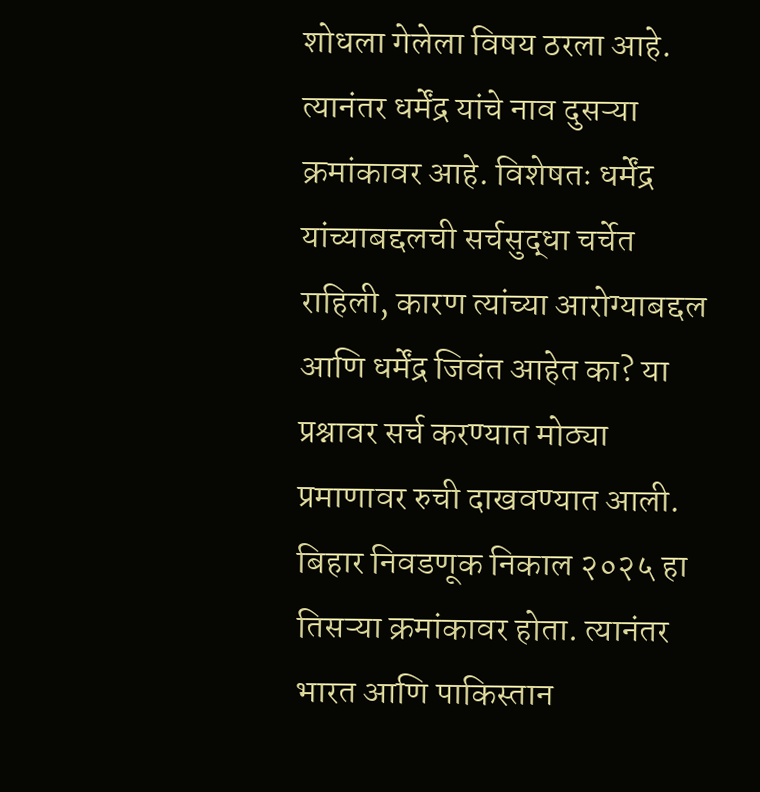शोधला गेलेला विषय ठरला आहे. त्यानंतर धर्मेंद्र यांचे नाव दुसऱ्या क्रमांकावर आहे. विशेषतः धर्मेंद्र यांच्याबद्दलची सर्चसुद्धा चर्चेत राहिली, कारण त्यांच्या आरोग्याबद्दल आणि धर्मेंद्र जिवंत आहेत का? या प्रश्नावर सर्च करण्यात मोठ्या प्रमाणावर रुची दाखवण्यात आली.
बिहार निवडणूक निकाल २०२५ हा तिसऱ्या क्रमांकावर होता. त्यानंतर भारत आणि पाकिस्तान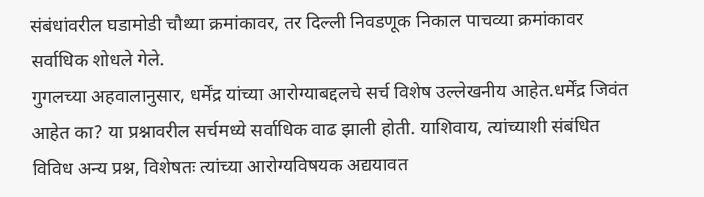संबंधांवरील घडामोडी चौथ्या क्रमांकावर, तर दिल्ली निवडणूक निकाल पाचव्या क्रमांकावर सर्वाधिक शोधले गेले.
गुगलच्या अहवालानुसार, धर्मेंद्र यांच्या आरोग्याबद्दलचे सर्च विशेष उल्लेखनीय आहेत.धर्मेंद्र जिवंत आहेत का? या प्रश्नावरील सर्चमध्ये सर्वाधिक वाढ झाली होती. याशिवाय, त्यांच्याशी संबंधित विविध अन्य प्रश्न, विशेषतः त्यांच्या आरोग्यविषयक अद्ययावत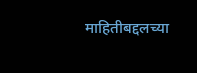माहितीबद्दलच्या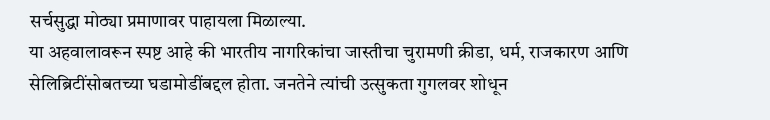सर्चसुद्धा मोठ्या प्रमाणावर पाहायला मिळाल्या.
या अहवालावरून स्पष्ट आहे की भारतीय नागरिकांचा जास्तीचा चुरामणी क्रीडा, धर्म, राजकारण आणि सेलिब्रिटींसोबतच्या घडामोडींबद्दल होता. जनतेने त्यांची उत्सुकता गुगलवर शोधून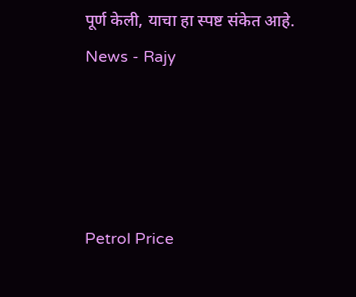पूर्ण केली, याचा हा स्पष्ट संकेत आहे.
News - Rajy




Petrol Price